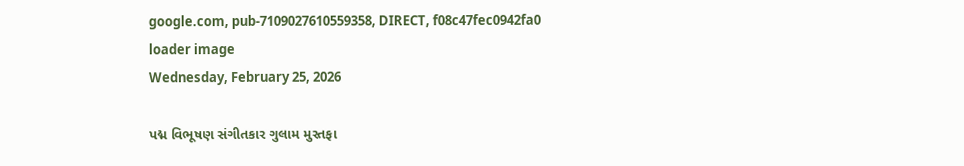google.com, pub-7109027610559358, DIRECT, f08c47fec0942fa0
loader image
Wednesday, February 25, 2026

પદ્મ વિભૂષણ સંગીતકાર ગુલામ મુસ્તફા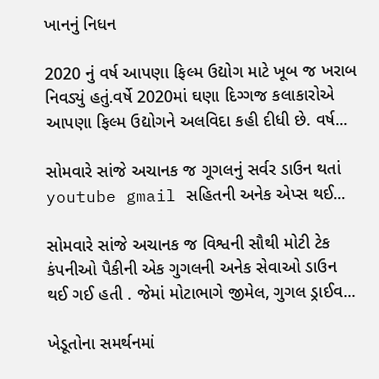ખાનનું નિધન

2020 નું વર્ષ આપણા ફિલ્મ ઉદ્યોગ માટે ખૂબ જ ખરાબ નિવડ્યું હતું.વર્ષે 2020માં ઘણા દિગ્ગજ કલાકારોએ આપણા ફિલ્મ ઉદ્યોગને અલવિદા કહી દીધી છે. વર્ષ...

સોમવારે સાંજે અચાનક જ ગૂગલનું સર્વર ડાઉન થતાં youtube gmail સહિતની અનેક એપ્સ થઈ...

સોમવારે સાંજે અચાનક જ વિશ્વની સૌથી મોટી ટેક કંપનીઓ પૈકીની એક ગુગલની અનેક સેવાઓ ડાઉન થઈ ગઈ હતી . જેમાં મોટાભાગે જીમેલ, ગુગલ ડ્રાઈવ...

ખેડૂતોના સમર્થનમાં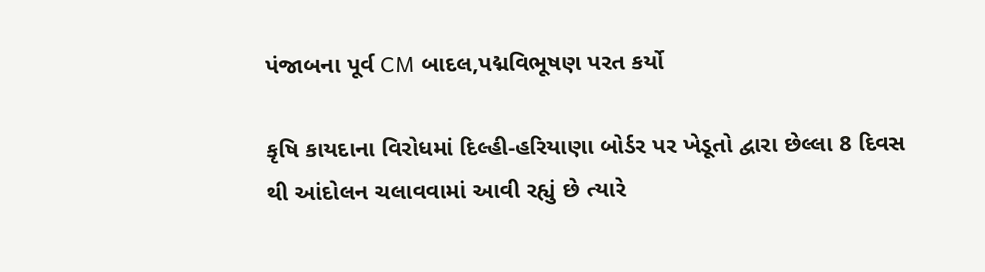પંજાબના પૂર્વ CM બાદલ,પદ્મવિભૂષણ પરત કર્યો

કૃષિ કાયદાના વિરોધમાં દિલ્હી-હરિયાણા બોર્ડર પર ખેડૂતો દ્વારા છેલ્લા 8 દિવસ થી આંદોલન ચલાવવામાં આવી રહ્યું છે ત્યારે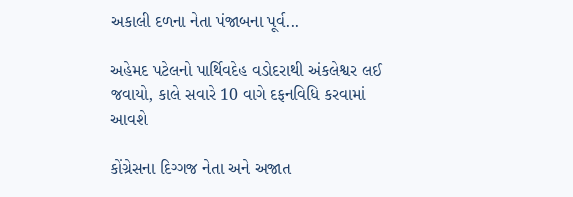અકાલી દળના નેતા પંજાબના પૂર્વ...

અહેમદ પટેલનો પાર્થિવદેહ વડોદરાથી અંકલેશ્વર લઈ જવાયો, કાલે સવારે 10 વાગે દફનવિધિ કરવામાં આવશે

કોંગ્રેસના દિગ્ગજ નેતા અને અજાત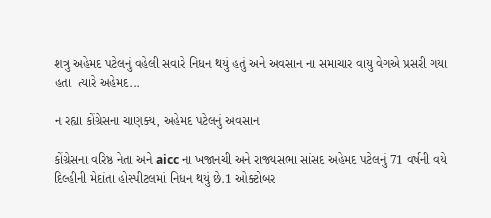શત્રુ અહેમદ પટેલનું વહેલી સવારે નિધન થયું હતું અને અવસાન ના સમાચાર વાયુ વેગએ પ્રસરી ગયા હતા  ત્યારે અહેમદ...

ન રહ્યા કોંગ્રેસના ચાણક્ય, અહેમદ પટેલનું અવસાન

કોંગ્રેસના વરિષ્ઠ નેતા અને aicc ના ખજાનચી અને રાજ્યસભા સાંસદ અહેમદ પટેલનું 71 વર્ષની વયે દિલ્હીની મેદાંતા હોસ્પીટલમાં નિધન થયું છે.1 ઓક્ટોબર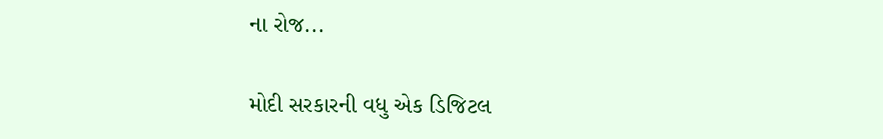ના રોજ...

મોદી સરકારની વધુ એક ડિજિટલ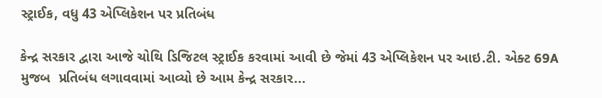સ્ટ્રાઈક, વધુ 43 એપ્લિકેશન પર પ્રતિબંધ

કેન્દ્ર સરકાર દ્વારા આજે ચોથિ ડિજિટલ સ્ટ્રાઈક કરવામાં આવી છે જેમાં 43 એપ્લિકેશન પર આઇ.ટી. એક્ટ 69A મુજબ  પ્રતિબંધ લગાવવામાં આવ્યો છે આમ કેન્દ્ર સરકાર...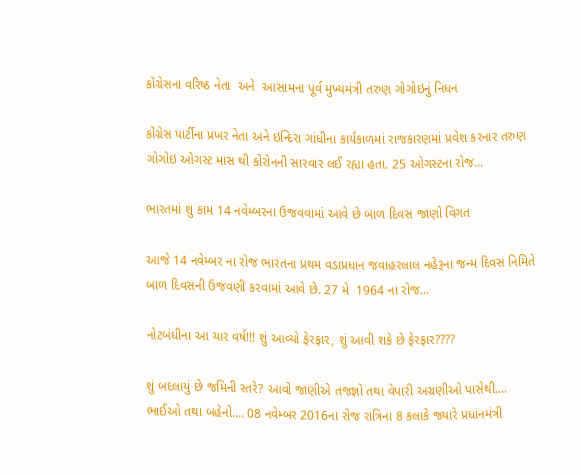કોંગ્રેસના વરિષ્ઠ નેતા  અને  આસામના પૂર્વ મુખ્યમંત્રી તરુણ ગોગોઇનું નિધન

કોંગ્રેસ પાર્ટીના પ્રખર નેતા અને ઇન્દિરા ગાંધીના કાર્યકાળમાં રાજકારણમાં પ્રવેશ કરનાર તરુણ ગોગોઇ ઓગસ્ટ માસ થી કોરોનની સારવાર લઈ રહ્યા હતા. 25 ઓગસ્ટના રોજ...

ભારતમાં શુ કામ 14 નવેમ્બરના ઉજવવામાં આવે છે બાળ દિવસ જાણો વિગત

આજે 14 નવેમ્બર ના રોજ ભારતના પ્રથમ વડાપ્રધાન જવાહરલાલ નહેરૂના જન્મ દિવસ નિમિતે બાળ દિવસની ઉજવણી કરવામાં આવે છે. 27 મે  1964 ના રોજ...

નોટબંધીના આ ચાર વર્ષ!!! શું આવ્યો ફેરફાર, શું આવી શકે છે ફેરફાર????

શું બદલાયું છે જમિની સ્તરે? આવો જાણીએ તજજ્ઞો તથા વેપારી અગ્રણીઓ પાસેથી.... ભાઈઓ તથા બહેનો.... 08 નવેમ્બર 2016ના રોજ રાત્રિના 8 કલાકે જ્યારે પ્રધાનમંત્રી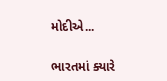મોદીએ...

ભારતમાં ક્યારે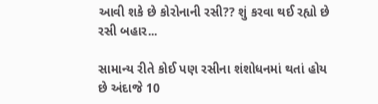આવી શકે છે કોરોનાની રસી?? શું કરવા થઈ રહ્યો છે રસી બહાર...

સામાન્ય રીતે કોઈ પણ રસીના શંશોધનમાં થતાં હોય છે અંદાજે 10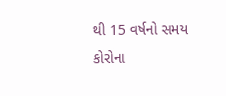થી 15 વર્ષનો સમય કોરોના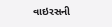વાઇરસની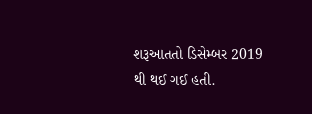શરૂઆતતો ડિસેમ્બર 2019 થી થઈ ગઈ હતી.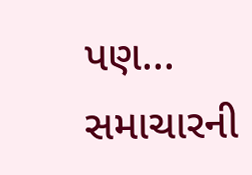પણ...
સમાચારની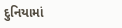દુનિયામાં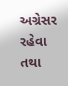અગ્રેસર રહેવા તથા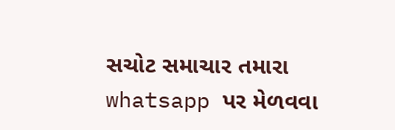સચોટ સમાચાર તમારા whatsapp પર મેળવવા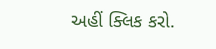અહીં ક્લિક કરો.